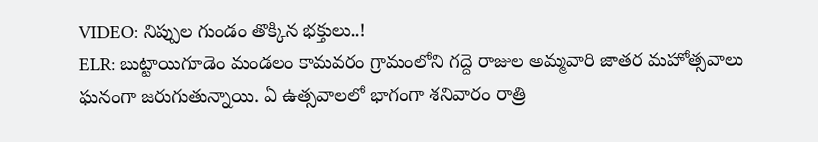VIDEO: నిప్పుల గుండం తొక్కిన భక్తులు..!
ELR: బుట్టాయిగూడెం మండలం కామవరం గ్రామంలోని గద్దె రాజుల అమ్మవారి జాతర మహోత్సవాలు ఘనంగా జరుగుతున్నాయి. ఏ ఉత్సవాలలో భాగంగా శనివారం రాత్రి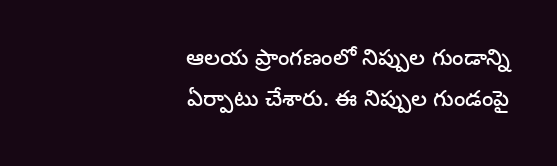ఆలయ ప్రాంగణంలో నిప్పుల గుండాన్ని ఏర్పాటు చేశారు. ఈ నిప్పుల గుండంపై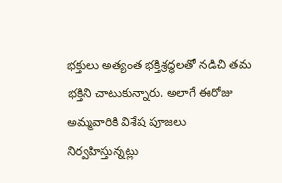భక్తులు అత్యంత భక్తిశ్రద్ధలతో నడిచి తమ భక్తిని చాటుకున్నారు. అలాగే ఈరోజు అమ్మవారికి విశేష పూజలు నిర్వహిస్తున్నట్లు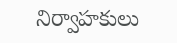నిర్వాహకులు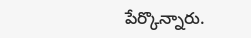పేర్కొన్నారు.